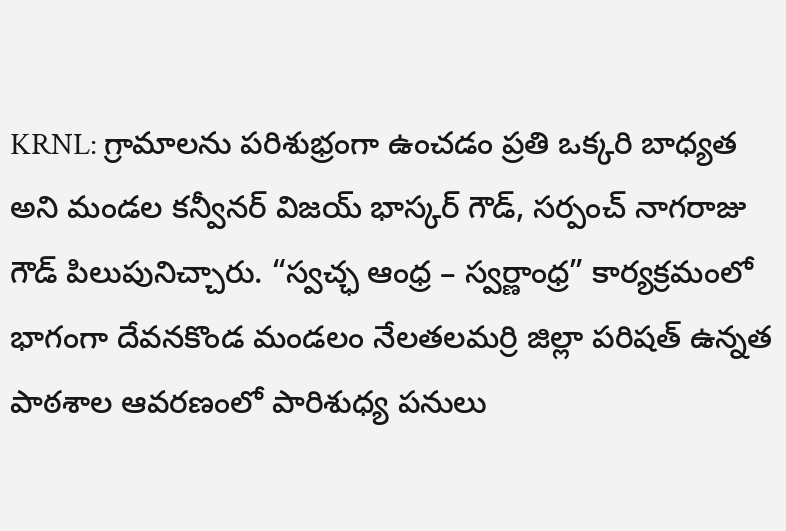KRNL: గ్రామాలను పరిశుభ్రంగా ఉంచడం ప్రతి ఒక్కరి బాధ్యత అని మండల కన్వీనర్ విజయ్ భాస్కర్ గౌడ్, సర్పంచ్ నాగరాజు గౌడ్ పిలుపునిచ్చారు. “స్వచ్ఛ ఆంధ్ర – స్వర్ణాంధ్ర” కార్యక్రమంలో భాగంగా దేవనకొండ మండలం నేలతలమర్రి జిల్లా పరిషత్ ఉన్నత పాఠశాల ఆవరణంలో పారిశుధ్య పనులు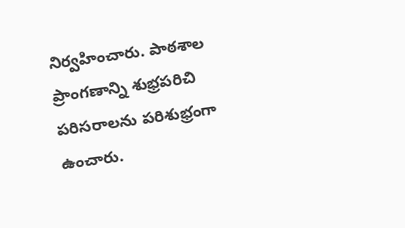నిర్వహించారు. పాఠశాల ప్రాంగణాన్ని శుభ్రపరిచి పరిసరాలను పరిశుభ్రంగా ఉంచారు.